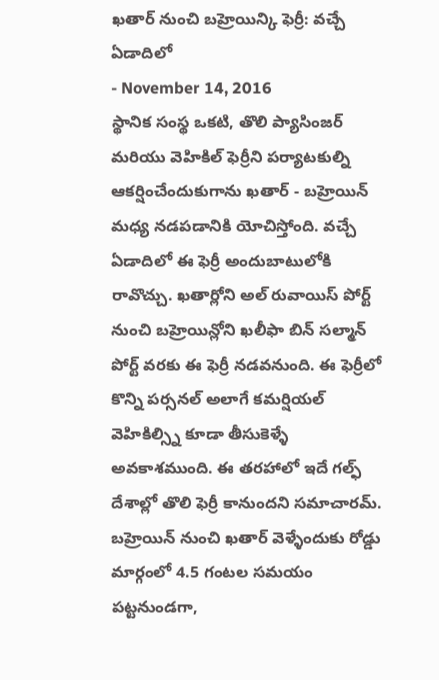ఖతార్ నుంచి బహ్రెయిన్కి ఫెర్రీ: వచ్చే ఏడాదిలో
- November 14, 2016
స్థానిక సంస్థ ఒకటి, తొలి ప్యాసింజర్ మరియు వెహికిల్ ఫెర్రీని పర్యాటకుల్ని ఆకర్షించేందుకుగాను ఖతార్ - బహ్రెయిన్ మధ్య నడపడానికి యోచిస్తోంది. వచ్చే ఏడాదిలో ఈ ఫెర్రీ అందుబాటులోకి రావొచ్చు. ఖతార్లోని అల్ రువాయిస్ పోర్ట్ నుంచి బహ్రెయిన్లోని ఖలీఫా బిన్ సల్మాన్ పోర్ట్ వరకు ఈ ఫెర్రీ నడవనుంది. ఈ ఫెర్రీలో కొన్ని పర్సనల్ అలాగే కమర్షియల్ వెహికిల్స్ని కూడా తీసుకెళ్ళే అవకాశముంది. ఈ తరహాలో ఇదే గల్ఫ్ దేశాల్లో తొలి ఫెర్రీ కానుందని సమాచారమ్. బహ్రెయిన్ నుంచి ఖతార్ వెళ్ళేందుకు రోడ్డు మార్గంలో 4.5 గంటల సమయం పట్టనుండగా,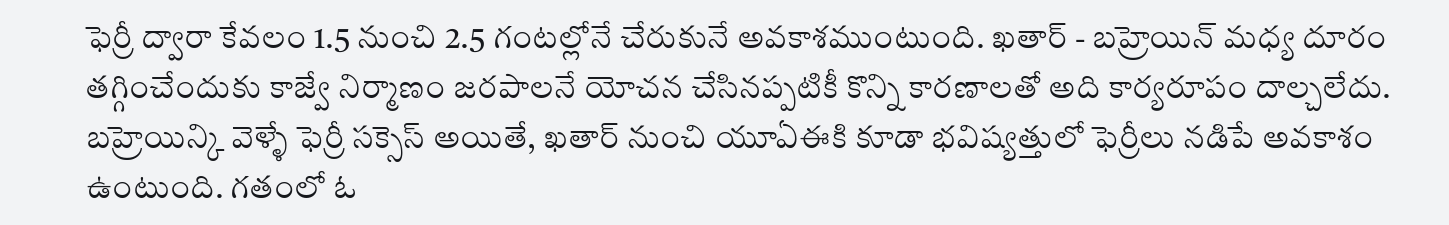ఫెర్రీ ద్వారా కేవలం 1.5 నుంచి 2.5 గంటల్లోనే చేరుకునే అవకాశముంటుంది. ఖతార్ - బహ్రెయిన్ మధ్య దూరం తగ్గించేందుకు కాజ్వే నిర్మాణం జరపాలనే యోచన చేసినప్పటికీ కొన్ని కారణాలతో అది కార్యరూపం దాల్చలేదు. బహ్రెయిన్కి వెళ్ళే ఫెర్రీ సక్సెస్ అయితే, ఖతార్ నుంచి యూఏఈకి కూడా భవిష్యత్తులో ఫెర్రీలు నడిపే అవకాశం ఉంటుంది. గతంలో ఓ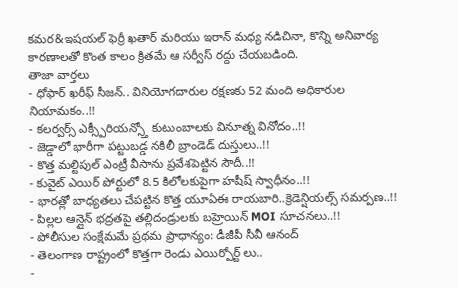కమర&ఇషయల్ ఫెర్రీ ఖతార్ మరియు ఇరాన్ మధ్య నడిచినా, కొన్ని అనివార్య కారణాలతో కొంత కాలం క్రితమే ఆ సర్వీస్ రద్దు చేయబడింది.
తాజా వార్తలు
- ధోఫార్ ఖరీఫ్ సీజన్.. వినియోగదారుల రక్షణకు 52 మంది అధికారుల నియామకం..!!
- కలర్వర్స్ ఎక్స్పీరియన్స్తో కుటుంబాలకు వినూత్న వినోదం..!!
- జెడ్డాలో భారీగా పట్టుబడ్డ నకిలీ బ్రాండెడ్ దుస్తులు..!!
- కొత్త మల్టిపుల్ ఎంట్రీ వీసాను ప్రవేశపెట్టిన సౌదీ..!!
- కువైట్ ఎయిర్ పోర్టులో 8.5 కిలోలకుపైగా హషీష్ స్వాధీనం..!!
- భారత్లో బాధ్యతలు చేపట్టిన కొత్త యూఏఈ రాయబారి..క్రెడెన్షియల్స్ సమర్పణ..!!
- పిల్లల ఆన్లైన్ భద్రతపై తల్లిదండ్రులకు బహ్రెయిన్ MOI సూచనలు..!!
- పోలీసుల సంక్షేమమే ప్రథమ ప్రాధాన్యం: డీజీపీ సీవీ ఆనంద్
- తెలంగాణ రాష్ట్రంలో కొత్తగా రెండు ఎయిర్పోర్ట్ లు..
-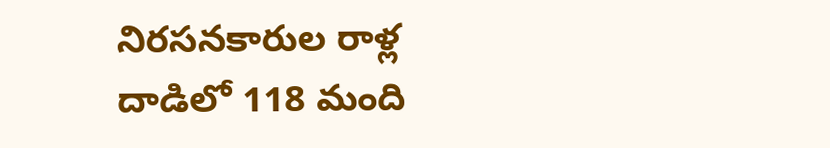నిరసనకారుల రాళ్ల దాడిలో 118 మంది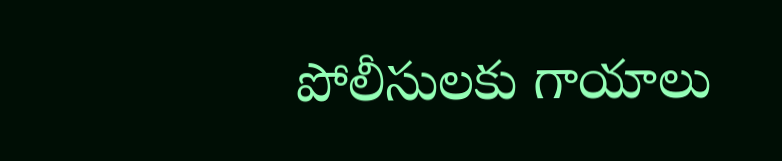పోలీసులకు గాయాలు